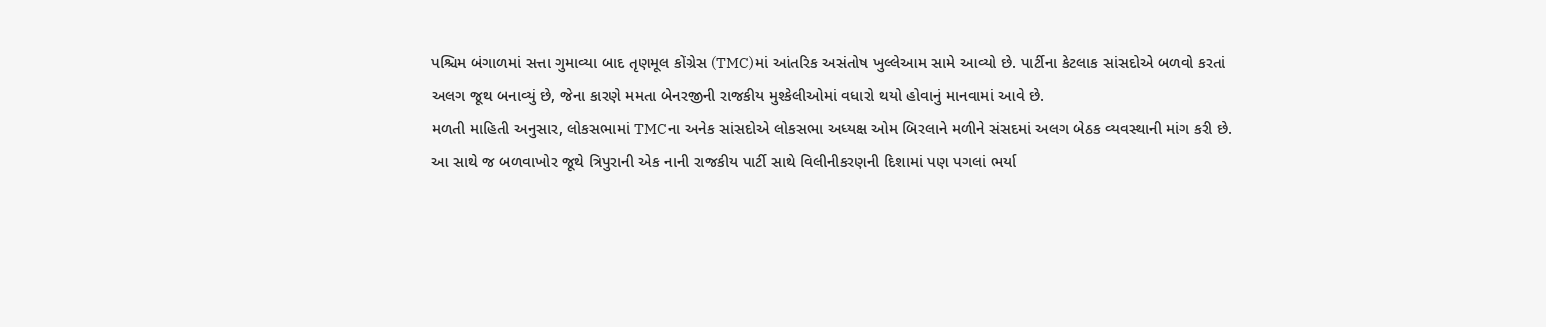પશ્ચિમ બંગાળમાં સત્તા ગુમાવ્યા બાદ તૃણમૂલ કોંગ્રેસ (TMC)માં આંતરિક અસંતોષ ખુલ્લેઆમ સામે આવ્યો છે. પાર્ટીના કેટલાક સાંસદોએ બળવો કરતાં અલગ જૂથ બનાવ્યું છે, જેના કારણે મમતા બેનરજીની રાજકીય મુશ્કેલીઓમાં વધારો થયો હોવાનું માનવામાં આવે છે.
મળતી માહિતી અનુસાર, લોકસભામાં TMCના અનેક સાંસદોએ લોકસભા અધ્યક્ષ ઓમ બિરલાને મળીને સંસદમાં અલગ બેઠક વ્યવસ્થાની માંગ કરી છે. આ સાથે જ બળવાખોર જૂથે ત્રિપુરાની એક નાની રાજકીય પાર્ટી સાથે વિલીનીકરણની દિશામાં પણ પગલાં ભર્યા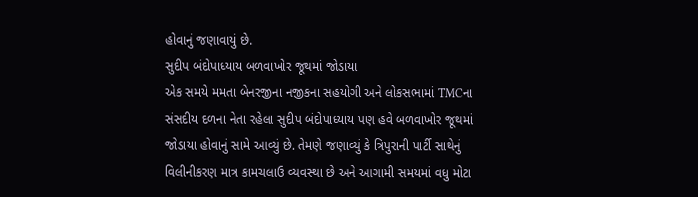હોવાનું જણાવાયું છે.
સુદીપ બંદોપાધ્યાય બળવાખોર જૂથમાં જોડાયા
એક સમયે મમતા બેનરજીના નજીકના સહયોગી અને લોકસભામાં TMCના સંસદીય દળના નેતા રહેલા સુદીપ બંદોપાધ્યાય પણ હવે બળવાખોર જૂથમાં જોડાયા હોવાનું સામે આવ્યું છે. તેમણે જણાવ્યું કે ત્રિપુરાની પાર્ટી સાથેનું વિલીનીકરણ માત્ર કામચલાઉ વ્યવસ્થા છે અને આગામી સમયમાં વધુ મોટા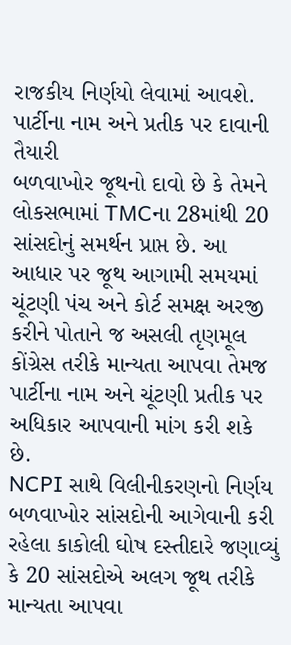રાજકીય નિર્ણયો લેવામાં આવશે.
પાર્ટીના નામ અને પ્રતીક પર દાવાની તૈયારી
બળવાખોર જૂથનો દાવો છે કે તેમને લોકસભામાં TMCના 28માંથી 20 સાંસદોનું સમર્થન પ્રાપ્ત છે. આ આધાર પર જૂથ આગામી સમયમાં ચૂંટણી પંચ અને કોર્ટ સમક્ષ અરજી કરીને પોતાને જ અસલી તૃણમૂલ કોંગ્રેસ તરીકે માન્યતા આપવા તેમજ પાર્ટીના નામ અને ચૂંટણી પ્રતીક પર અધિકાર આપવાની માંગ કરી શકે છે.
NCPI સાથે વિલીનીકરણનો નિર્ણય
બળવાખોર સાંસદોની આગેવાની કરી રહેલા કાકોલી ઘોષ દસ્તીદારે જણાવ્યું કે 20 સાંસદોએ અલગ જૂથ તરીકે માન્યતા આપવા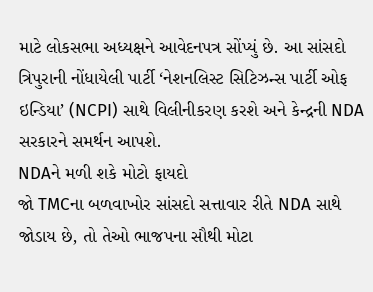માટે લોકસભા અધ્યક્ષને આવેદનપત્ર સોંપ્યું છે. આ સાંસદો ત્રિપુરાની નોંધાયેલી પાર્ટી ‘નેશનલિસ્ટ સિટિઝન્સ પાર્ટી ઓફ ઇન્ડિયા’ (NCPI) સાથે વિલીનીકરણ કરશે અને કેન્દ્રની NDA સરકારને સમર્થન આપશે.
NDAને મળી શકે મોટો ફાયદો
જો TMCના બળવાખોર સાંસદો સત્તાવાર રીતે NDA સાથે જોડાય છે, તો તેઓ ભાજપના સૌથી મોટા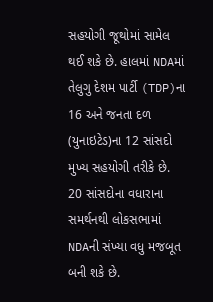સહયોગી જૂથોમાં સામેલ થઈ શકે છે. હાલમાં NDAમાં તેલુગુ દેશમ પાર્ટી (TDP)ના 16 અને જનતા દળ (યુનાઇટેડ)ના 12 સાંસદો મુખ્ય સહયોગી તરીકે છે. 20 સાંસદોના વધારાના સમર્થનથી લોકસભામાં NDAની સંખ્યા વધુ મજબૂત બની શકે છે.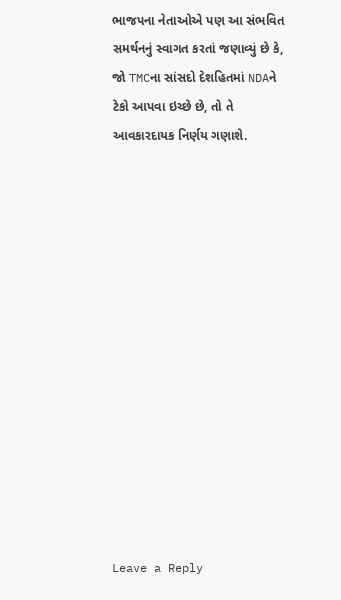ભાજપના નેતાઓએ પણ આ સંભવિત સમર્થનનું સ્વાગત કરતાં જણાવ્યું છે કે, જો TMCના સાંસદો દેશહિતમાં NDAને ટેકો આપવા ઇચ્છે છે, તો તે આવકારદાયક નિર્ણય ગણાશે.














Leave a Reply